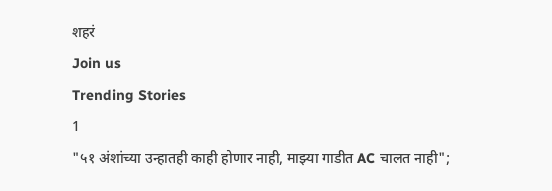शहरं
Join us
Trending Stories
1
"५१ अंशांच्या उन्हातही काही होणार नाही, माझ्या गाडीत AC चालत नाही";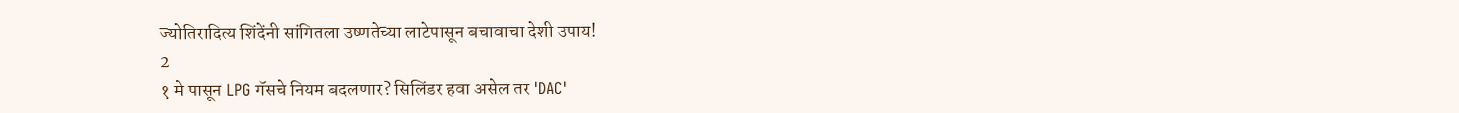ज्योतिरादित्य शिंदेंनी सांगितला उष्णतेच्या लाटेपासून बचावाचा देशी उपाय!
2
१ मे पासून LPG गॅसचे नियम बदलणार? सिलिंडर हवा असेल तर 'DAC'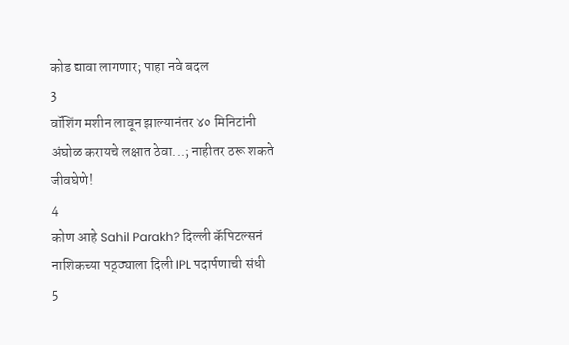कोड द्यावा लागणार; पाहा नवे बदल
3
वॉशिंग मशीन लावून झाल्यानंतर ४० मिनिटांनी अंघोळ करायचे लक्षात ठेवा...; नाहीतर ठरू शकते जीवघेणे!
4
कोण आहे Sahil Parakh? दिल्ली कॅपिटल्सनं नाशिकच्या पठ्ठ्याला दिली IPL पदार्पणाची संधी
5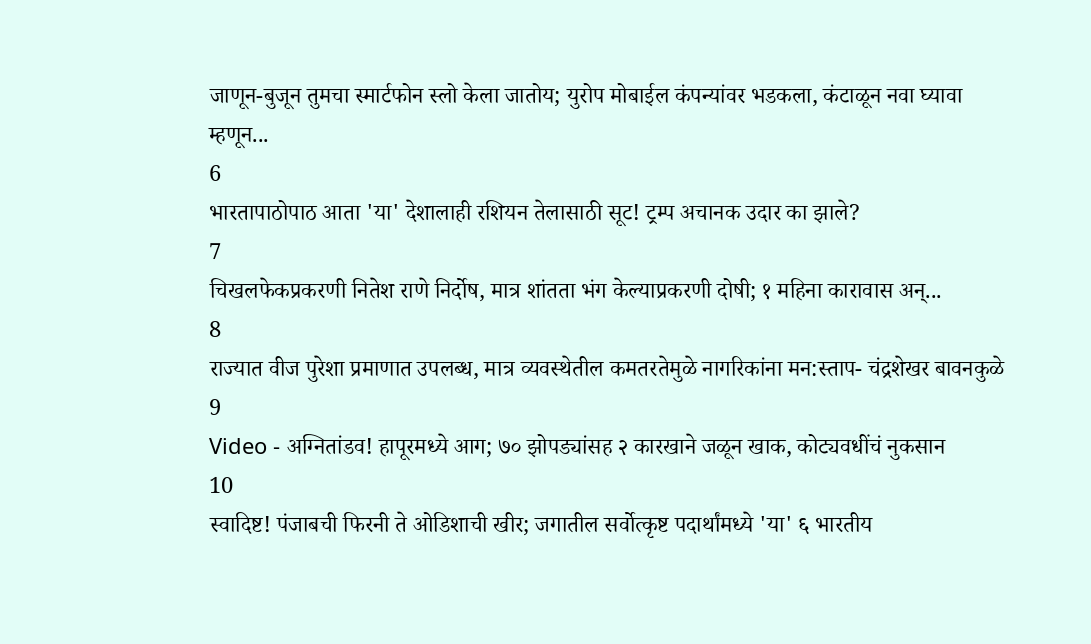जाणून-बुजून तुमचा स्मार्टफोन स्लो केला जातोय; युरोप मोबाईल कंपन्यांवर भडकला, कंटाळून नवा घ्यावा म्हणून...
6
भारतापाठोपाठ आता 'या' देशालाही रशियन तेलासाठी सूट! ट्रम्प अचानक उदार का झाले?
7
चिखलफेकप्रकरणी नितेश राणे निर्दोष, मात्र शांतता भंग केल्याप्रकरणी दोषी; १ महिना कारावास अन्...
8
राज्यात वीज पुरेशा प्रमाणात उपलब्ध, मात्र व्यवस्थेतील कमतरतेमुळे नागरिकांना मन:स्ताप- चंद्रशेखर बावनकुळे
9
Video - अग्नितांडव! हापूरमध्ये आग; ७० झोपड्यांसह २ कारखाने जळून खाक, कोट्यवधींचं नुकसान
10
स्वादिष्ट! पंजाबची फिरनी ते ओडिशाची खीर; जगातील सर्वोत्कृष्ट पदार्थांमध्ये 'या' ६ भारतीय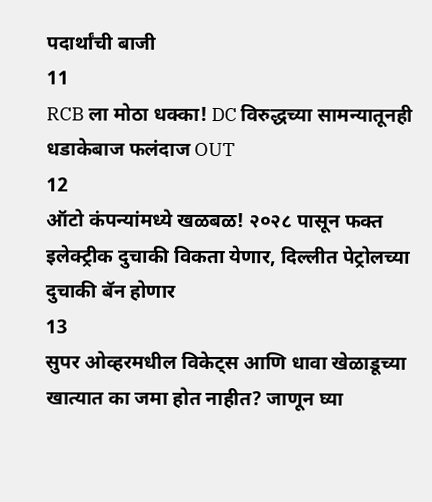पदार्थांची बाजी
11
RCB ला मोठा धक्का! DC विरुद्धच्या सामन्यातूनही धडाकेबाज फलंदाज OUT
12
ऑटो कंपन्यांमध्ये खळबळ! २०२८ पासून फक्त इलेक्ट्रीक दुचाकी विकता येणार, दिल्लीत पेट्रोलच्या दुचाकी बॅन होणार
13
सुपर ओव्हरमधील विकेट्स आणि धावा खेळाडूच्या खात्यात का जमा होत नाहीत? जाणून घ्या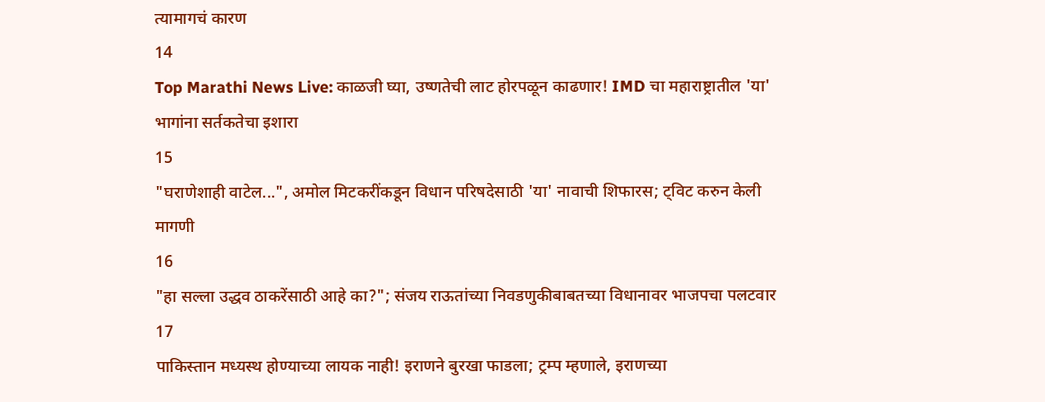त्यामागचं कारण
14
Top Marathi News Live: काळजी घ्या, उष्णतेची लाट होरपळून काढणार! IMD चा महाराष्ट्रातील 'या' भागांना सर्तकतेचा इशारा
15
"घराणेशाही वाटेल...", अमोल मिटकरींकडून विधान परिषदेसाठी 'या' नावाची शिफारस; ट्विट करुन केली मागणी
16
"हा सल्ला उद्धव ठाकरेंसाठी आहे का?"; संजय राऊतांच्या निवडणुकीबाबतच्या विधानावर भाजपचा पलटवार
17
पाकिस्तान मध्यस्थ होण्याच्या लायक नाही! इराणने बुरखा फाडला; ट्रम्प म्हणाले, इराणच्या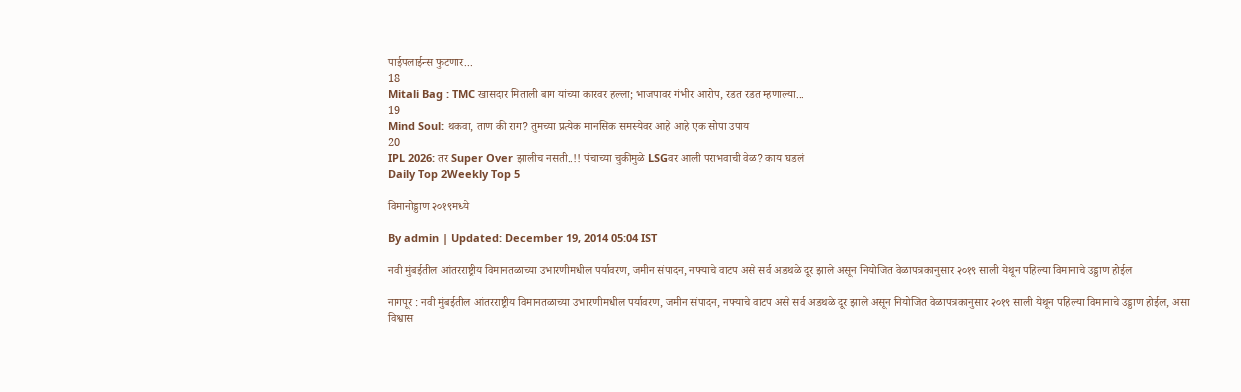पाईपलाईन्स फुटणार...
18
Mitali Bag : TMC खासदार मिताली बाग यांच्या कारवर हल्ला; भाजपावर गंभीर आरोप, रडत रडत म्हणाल्या...
19
Mind Soul: थकवा, ताण की राग? तुमच्या प्रत्येक मानसिक समस्येवर आहे आहे एक सोपा उपाय
20
IPL 2026: तर Super Over झालीच नसती..!! पंचाच्या चुकीमुळे LSGवर आली पराभवाची वेळ? काय घडलं
Daily Top 2Weekly Top 5

विमानोड्डाण २०१९मध्ये

By admin | Updated: December 19, 2014 05:04 IST

नवी मुंबईतील आंतरराष्ट्रीय विमानतळाच्या उभारणीमधील पर्यावरण, जमीन संपादन, नफ्याचे वाटप असे सर्व अडथळे दूर झाले असून नियोजित वेळापत्रकानुसार २०१९ साली येथून पहिल्या विमानाचे उड्डाण होईल

नागपूर : नवी मुंबईतील आंतरराष्ट्रीय विमानतळाच्या उभारणीमधील पर्यावरण, जमीन संपादन, नफ्याचे वाटप असे सर्व अडथळे दूर झाले असून नियोजित वेळापत्रकानुसार २०१९ साली येथून पहिल्या विमानाचे उड्डाण होईल, असा विश्वास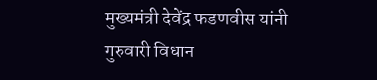मुख्यमंत्री देवेंद्र फडणवीस यांनी गुरुवारी विधान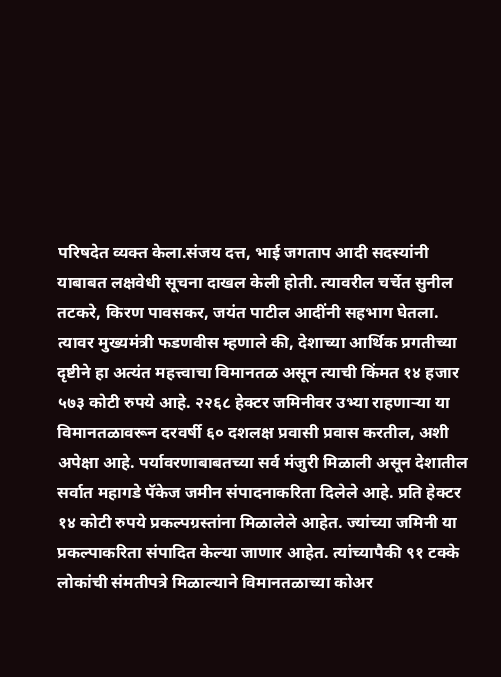परिषदेत व्यक्त केला.संजय दत्त, भाई जगताप आदी सदस्यांनी याबाबत लक्षवेधी सूचना दाखल केली होती. त्यावरील चर्चेत सुनील तटकरे, किरण पावसकर, जयंत पाटील आदींनी सहभाग घेतला. त्यावर मुख्यमंत्री फडणवीस म्हणाले की, देशाच्या आर्थिक प्रगतीच्या दृष्टीने हा अत्यंत महत्त्वाचा विमानतळ असून त्याची किंमत १४ हजार ५७३ कोटी रुपये आहे. २२६८ हेक्टर जमिनीवर उभ्या राहणाऱ्या या विमानतळावरून दरवर्षी ६० दशलक्ष प्रवासी प्रवास करतील, अशी अपेक्षा आहे. पर्यावरणाबाबतच्या सर्व मंजुरी मिळाली असून देशातील सर्वात महागडे पॅकेज जमीन संपादनाकरिता दिलेले आहे. प्रति हेक्टर १४ कोटी रुपये प्रकल्पग्रस्तांना मिळालेले आहेत. ज्यांच्या जमिनी या प्रकल्पाकरिता संपादित केल्या जाणार आहेत. त्यांच्यापैकी ९१ टक्के लोकांची संमतीपत्रे मिळाल्याने विमानतळाच्या कोअर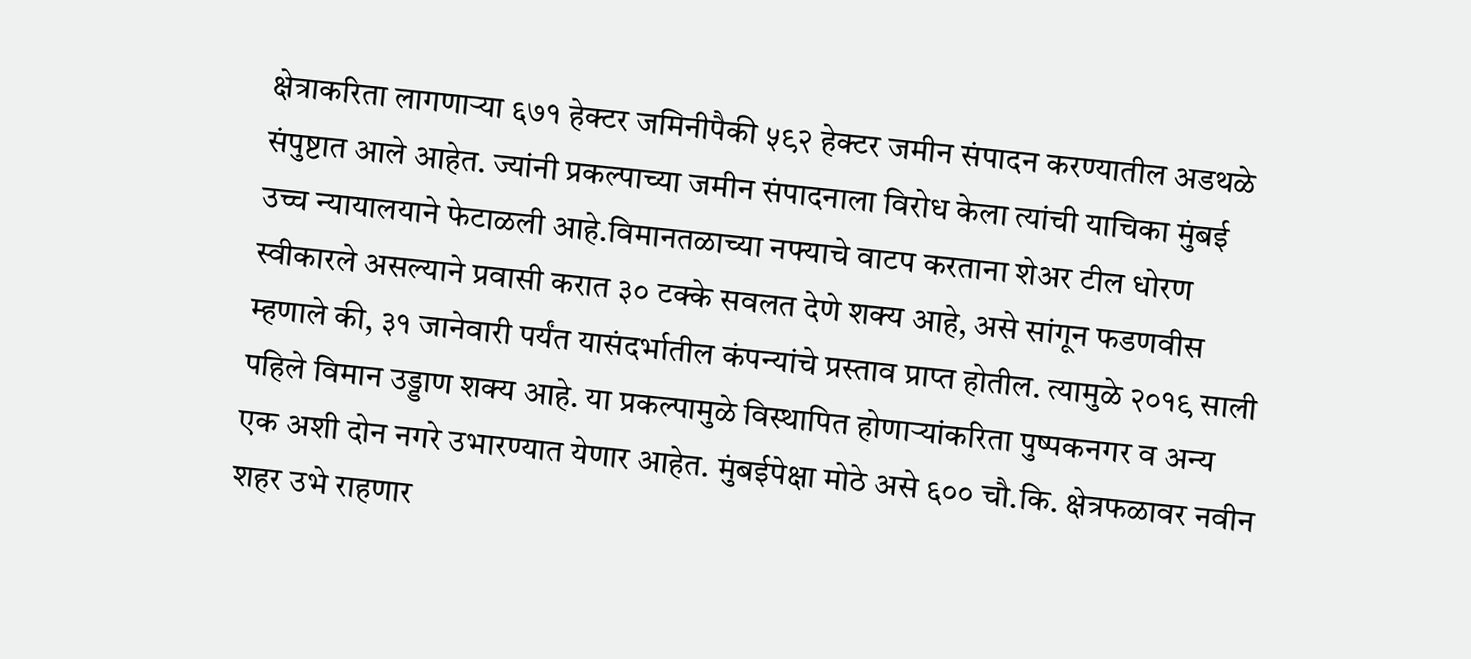क्षेत्राकरिता लागणाऱ्या ६७१ हेक्टर जमिनीपैकी ५९२ हेक्टर जमीन संपादन करण्यातील अडथळे संपुष्टात आले आहेत. ज्यांनी प्रकल्पाच्या जमीन संपादनाला विरोध केला त्यांची याचिका मुंबई उच्च न्यायालयाने फेटाळली आहे.विमानतळाच्या नफ्याचे वाटप करताना शेअर टील धोरण स्वीकारले असल्याने प्रवासी करात ३० टक्के सवलत देणे शक्य आहे, असे सांगून फडणवीस म्हणाले की, ३१ जानेवारी पर्यंत यासंदर्भातील कंपन्यांचे प्रस्ताव प्राप्त होतील. त्यामुळे २०१९ साली पहिले विमान उड्डाण शक्य आहे. या प्रकल्पामुळे विस्थापित होणाऱ्यांकरिता पुष्पकनगर व अन्य एक अशी दोन नगरे उभारण्यात येणार आहेत. मुंबईपेक्षा मोठे असे ६०० चौ.कि. क्षेत्रफळावर नवीन शहर उभे राहणार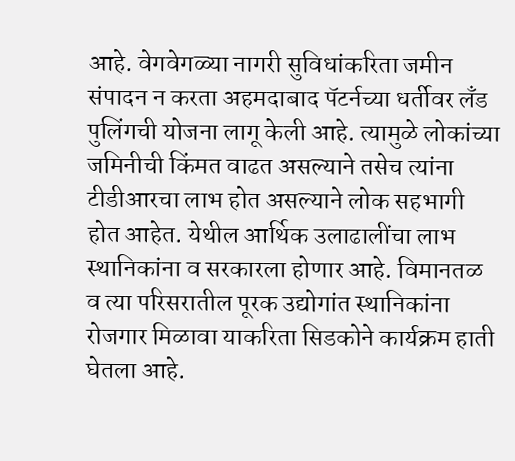आहे. वेगवेगळ्या नागरी सुविधांकरिता जमीन संपादन न करता अहमदाबाद पॅटर्नच्या धर्तीवर लँड पुलिंगची योजना लागू केली आहे. त्यामुळे लोकांच्या जमिनीची किंमत वाढत असल्याने तसेच त्यांना टीडीआरचा लाभ होत असल्याने लोक सहभागी होत आहेत. येथील आर्थिक उलाढालींचा लाभ स्थानिकांना व सरकारला होणार आहे. विमानतळ व त्या परिसरातील पूरक उद्योगांत स्थानिकांना रोजगार मिळावा याकरिता सिडकोने कार्यक्रम हाती घेतला आहे.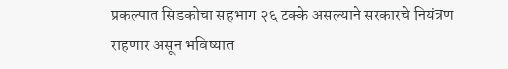प्रकल्पात सिडकोचा सहभाग २६ टक्के असल्याने सरकारचे नियंत्रण राहणार असून भविष्यात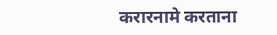करारनामे करताना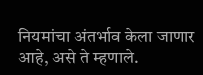नियमांचा अंतर्भाव केला जाणार आहे, असे ते म्हणाले.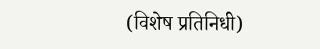(विशेष प्रतिनिधी)